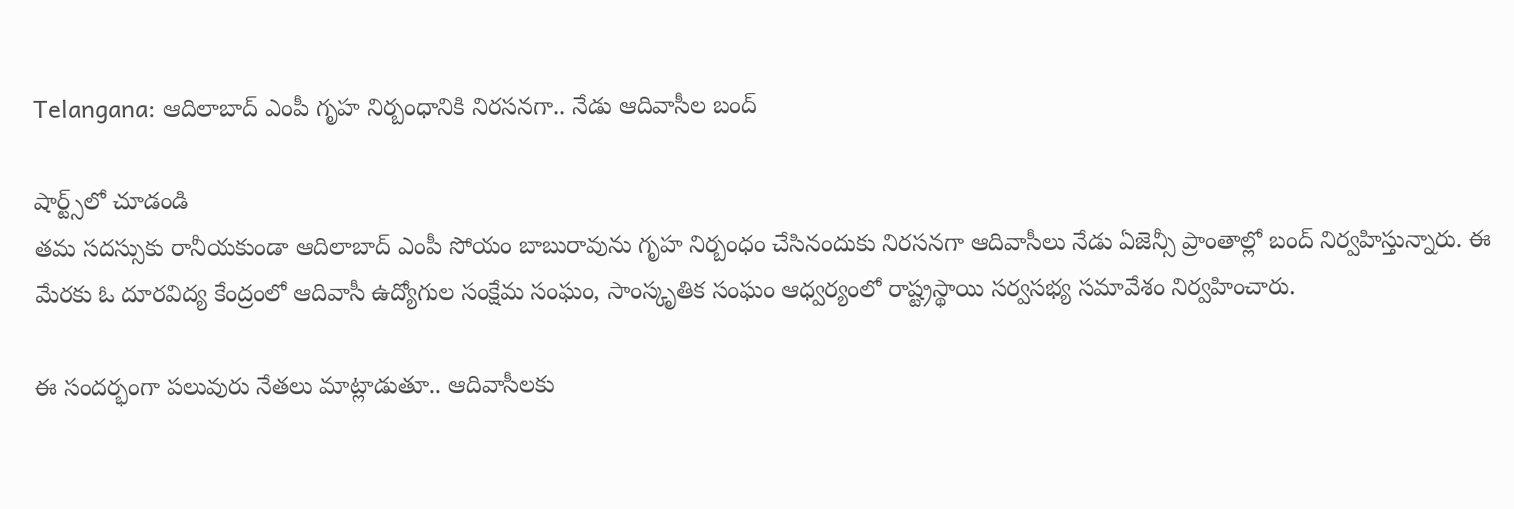Telangana: ఆదిలాబాద్ ఎంపీ గృహ నిర్బంధానికి నిరసనగా.. నేడు ఆదివాసీల బంద్

షార్ట్స్‌లో చూడండి
తమ సదస్సుకు రానీయకుండా ఆదిలాబాద్ ఎంపీ సోయం బాబురావును గృహ నిర్బంధం చేసినందుకు నిరసనగా ఆదివాసీలు నేడు ఏజెన్సీ ప్రాంతాల్లో బంద్‌ నిర్వహిస్తున్నారు. ఈ మేరకు ఓ దూరవిద్య కేంద్రంలో ఆదివాసీ ఉద్యోగుల సంక్షేమ సంఘం, సాంస్కృతిక సంఘం ఆధ్వర్యంలో రాష్ట్రస్థాయి సర్వసభ్య సమావేశం నిర్వహించారు.

ఈ సందర్భంగా పలువురు నేతలు మాట్లాడుతూ.. ఆదివాసీలకు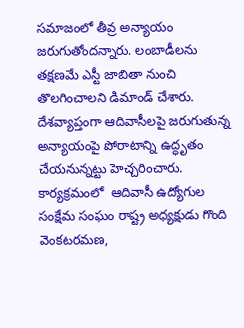సమాజంలో తీవ్ర అన్యాయం జరుగుతోందన్నారు. లంబాడీలను తక్షణమే ఎస్టీ జాబితా నుంచి తొలగించాలని డిమాండ్ చేశారు. దేశవ్యాప్తంగా ఆదివాసీలపై జరుగుతున్న అన్యాయంపై పోరాటాన్ని ఉద్ధృతం చేయనున్నట్టు హెచ్చరించారు. కార్యక్రమంలో  ఆదివాసీ ఉద్యోగుల సంక్షేమ సంఘం రాష్ట్ర అధ్యక్షుడు గొంది వెంకటరమణ,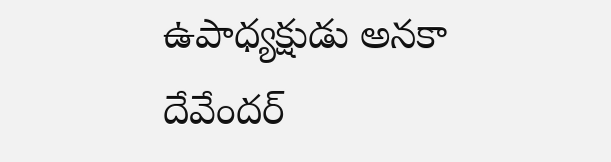ఉపాధ్యక్షుడు అనకా దేవేందర్‌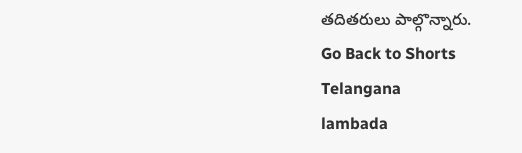తదితరులు పాల్గొన్నారు.
Go Back to Shorts
Telangana
lambada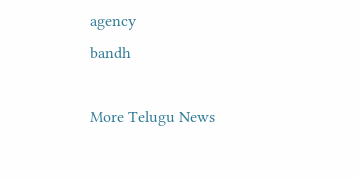agency
bandh

More Telugu News